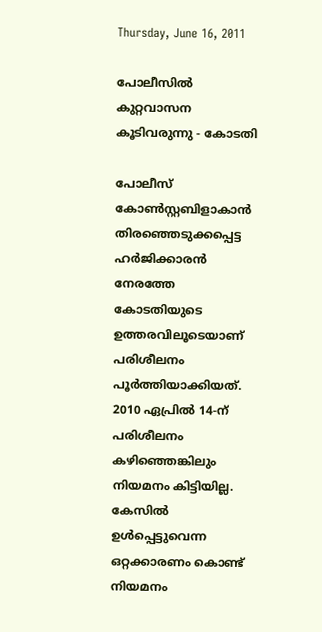Thursday, June 16, 2011

പോലീസില്‍ കുറ്റവാസന കൂടിവരുന്നു - കോടതി

പോലീസ് കോണ്‍സ്റ്റബിളാകാന്‍ തിരഞ്ഞെടുക്കപ്പെട്ട ഹര്‍ജിക്കാരന്‍ നേരത്തേ കോടതിയുടെ ഉത്തരവിലൂടെയാണ് പരിശീലനം പൂര്‍ത്തിയാക്കിയത്. 2010 ഏപ്രില്‍ 14-ന് പരിശീലനം കഴിഞ്ഞെങ്കിലും നിയമനം കിട്ടിയില്ല. കേസില്‍ ഉള്‍പ്പെട്ടുവെന്ന ഒറ്റക്കാരണം കൊണ്ട് നിയമനം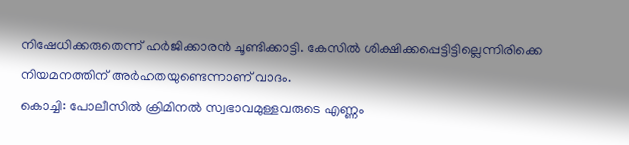നിഷേധിക്കരുതെന്ന് ഹര്‍ജിക്കാരന്‍ ചൂണ്ടിക്കാട്ടി. കേസില്‍ ശിക്ഷിക്കപ്പെട്ടിട്ടില്ലെന്നിരിക്കെ നിയമനത്തിന് അര്‍ഹതയുണ്ടെന്നാണ് വാദം.
കൊച്ചി: പോലീസില്‍ ക്രിമിനല്‍ സ്വഭാവമുള്ളവരുടെ എണ്ണം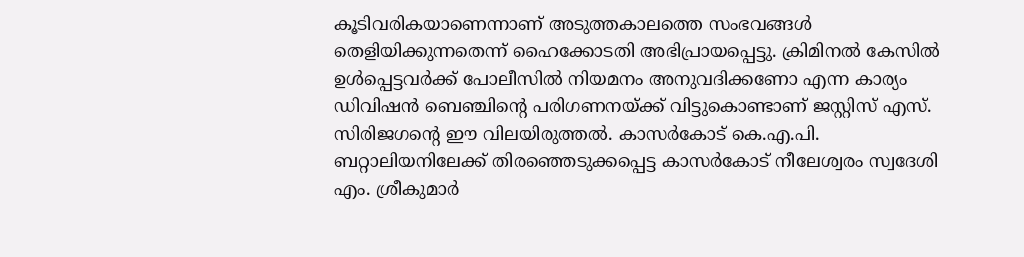കൂടിവരികയാണെന്നാണ് അടുത്തകാലത്തെ സംഭവങ്ങള്‍ തെളിയിക്കുന്നതെന്ന് ഹൈക്കോടതി അഭിപ്രായപ്പെട്ടു. ക്രിമിനല്‍ കേസില്‍ ഉള്‍പ്പെട്ടവര്‍ക്ക് പോലീസില്‍ നിയമനം അനുവദിക്കണോ എന്ന കാര്യം ഡിവിഷന്‍ ബെഞ്ചിന്റെ പരിഗണനയ്ക്ക് വിട്ടുകൊണ്ടാണ് ജസ്റ്റിസ് എസ്. സിരിജഗന്റെ ഈ വിലയിരുത്തല്‍. കാസര്‍കോട് കെ.എ.പി. ബറ്റാലിയനിലേക്ക് തിരഞ്ഞെടുക്കപ്പെട്ട കാസര്‍കോട് നീലേശ്വരം സ്വദേശി എം. ശ്രീകുമാര്‍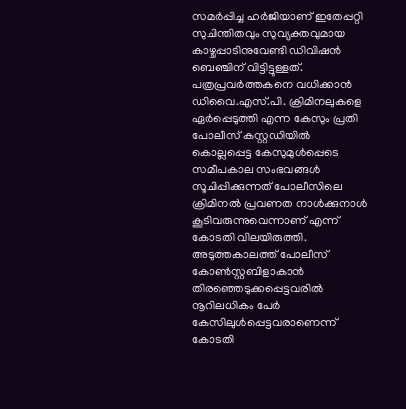സമര്‍പ്പിച്ച ഹര്‍ജിയാണ് ഇതേപ്പറ്റി സുചിന്തിതവും സുവ്യക്തവുമായ കാഴ്ചപ്പാടിനുവേണ്ടി ഡിവിഷന്‍ ബെഞ്ചിന് വിട്ടിട്ടുള്ളത്. പത്രപ്രവര്‍ത്തകനെ വധിക്കാന്‍ ഡിവൈ.എസ്.പി. ക്രിമിനലുകളെ ഏര്‍പ്പെടുത്തി എന്ന കേസും പ്രതി പോലീസ് കസ്റ്റഡിയില്‍ കൊല്ലപ്പെട്ട കേസുമുള്‍പ്പെടെ സമീപകാല സംഭവങ്ങള്‍ സൂചിപ്പിക്കുന്നത് പോലീസിലെ ക്രിമിനല്‍ പ്രവണത നാള്‍ക്കുനാള്‍ കൂടിവരുന്നുവെന്നാണ് എന്ന് കോടതി വിലയിരുത്തി. അടുത്തകാലത്ത് പോലീസ് കോണ്‍സ്റ്റബിളാകാന്‍ തിരഞ്ഞെടുക്കപ്പെട്ടവരില്‍ നൂറിലധികം പേര്‍ കേസിലുള്‍പ്പെട്ടവരാണെന്ന് കോടതി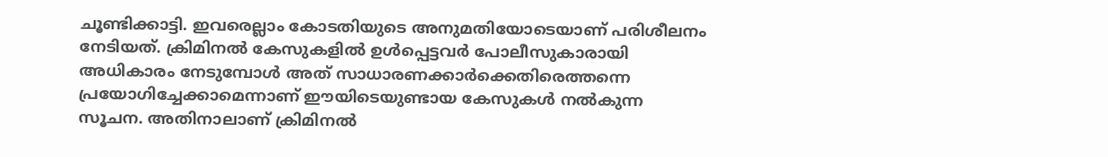ചൂണ്ടിക്കാട്ടി. ഇവരെല്ലാം കോടതിയുടെ അനുമതിയോടെയാണ് പരിശീലനം നേടിയത്. ക്രിമിനല്‍ കേസുകളില്‍ ഉള്‍പ്പെട്ടവര്‍ പോലീസുകാരായി അധികാരം നേടുമ്പോള്‍ അത് സാധാരണക്കാര്‍ക്കെതിരെത്തന്നെ പ്രയോഗിച്ചേക്കാമെന്നാണ് ഈയിടെയുണ്ടായ കേസുകള്‍ നല്‍കുന്ന സൂചന. അതിനാലാണ് ക്രിമിനല്‍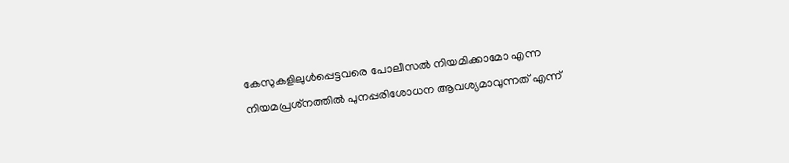കേസുകളിലുള്‍പ്പെട്ടവരെ പോലീസല്‍ നിയമിക്കാമോ എന്ന നിയമപ്രശ്‌നത്തില്‍ പുനപ്പരിശോധന ആവശ്യമാവുന്നത് എന്ന്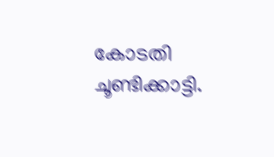കോടതി ചൂണ്ടിക്കാട്ടി.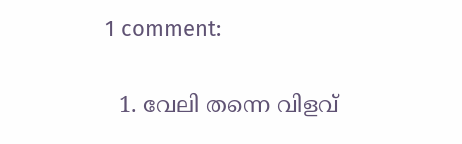1 comment:

  1. വേലി തന്നെ വിളവ്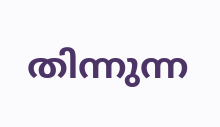തിന്നുന്ന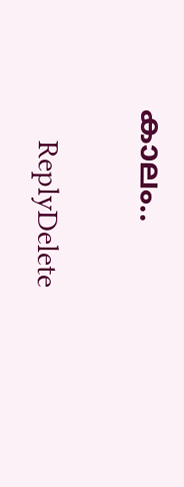കാലം..

    ReplyDelete